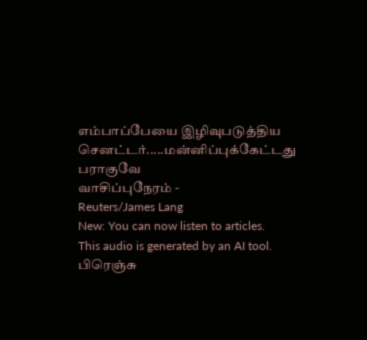எம்பாப்பேயை இழிவுபடுத்திய செனட்டர்.....மன்னிப்புக்கேட்டது பராகுவே
வாசிப்புநேரம் -
Reuters/James Lang
New: You can now listen to articles.
This audio is generated by an AI tool.
பிரெஞ்சு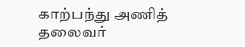காற்பந்து அணித் தலைவர்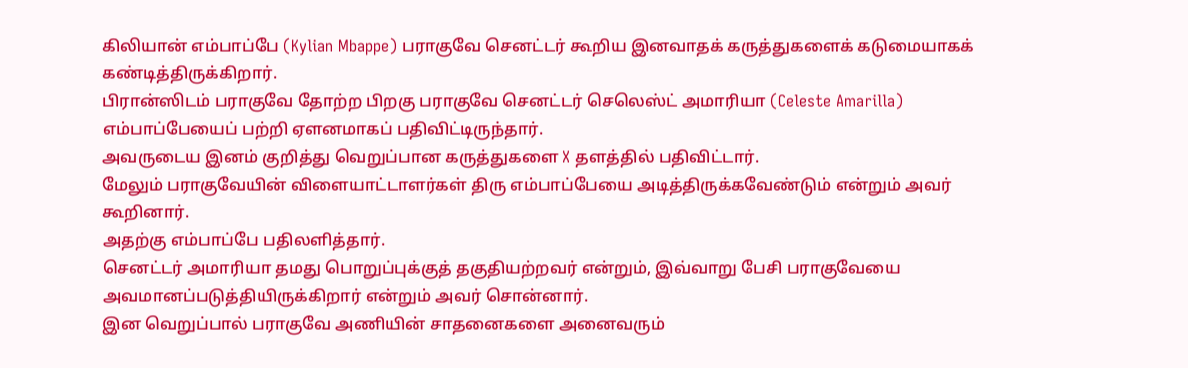கிலியான் எம்பாப்பே (Kylian Mbappe) பராகுவே செனட்டர் கூறிய இனவாதக் கருத்துகளைக் கடுமையாகக் கண்டித்திருக்கிறார்.
பிரான்ஸிடம் பராகுவே தோற்ற பிறகு பராகுவே செனட்டர் செலெஸ்ட் அமாரியா (Celeste Amarilla) எம்பாப்பேயைப் பற்றி ஏளனமாகப் பதிவிட்டிருந்தார்.
அவருடைய இனம் குறித்து வெறுப்பான கருத்துகளை X தளத்தில் பதிவிட்டார்.
மேலும் பராகுவேயின் விளையாட்டாளர்கள் திரு எம்பாப்பேயை அடித்திருக்கவேண்டும் என்றும் அவர் கூறினார்.
அதற்கு எம்பாப்பே பதிலளித்தார்.
செனட்டர் அமாரியா தமது பொறுப்புக்குத் தகுதியற்றவர் என்றும், இவ்வாறு பேசி பராகுவேயை அவமானப்படுத்தியிருக்கிறார் என்றும் அவர் சொன்னார்.
இன வெறுப்பால் பராகுவே அணியின் சாதனைகளை அனைவரும்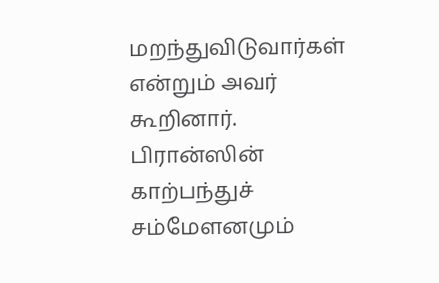மறந்துவிடுவார்கள் என்றும் அவர் கூறினார்.
பிரான்ஸின் காற்பந்துச் சம்மேளனமும்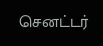செனட்டர்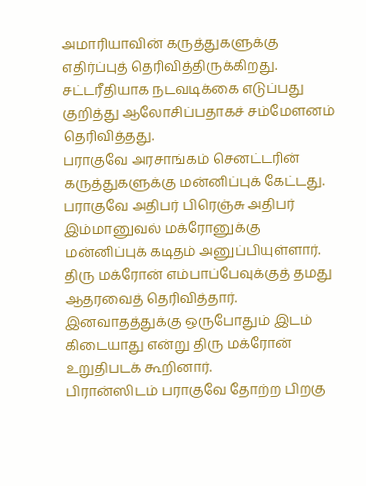அமாரியாவின் கருத்துகளுக்கு எதிர்ப்புத் தெரிவித்திருக்கிறது.
சட்டரீதியாக நடவடிக்கை எடுப்பது குறித்து ஆலோசிப்பதாகச் சம்மேளனம் தெரிவித்தது.
பராகுவே அரசாங்கம் செனட்டரின் கருத்துகளுக்கு மன்னிப்புக் கேட்டது. பராகுவே அதிபர் பிரெஞ்சு அதிபர் இம்மானுவல் மக்ரோனுக்கு மன்னிப்புக் கடிதம் அனுப்பியுள்ளார்.
திரு மக்ரோன் எம்பாப்பேவுக்குத் தமது ஆதரவைத் தெரிவித்தார்.
இனவாதத்துக்கு ஒருபோதும் இடம் கிடையாது என்று திரு மக்ரோன் உறுதிபடக் கூறினார்.
பிரான்ஸிடம் பராகுவே தோற்ற பிறகு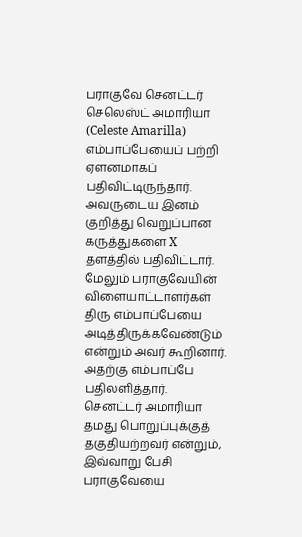பராகுவே செனட்டர் செலெஸ்ட் அமாரியா (Celeste Amarilla) எம்பாப்பேயைப் பற்றி ஏளனமாகப் பதிவிட்டிருந்தார்.
அவருடைய இனம் குறித்து வெறுப்பான கருத்துகளை X தளத்தில் பதிவிட்டார்.
மேலும் பராகுவேயின் விளையாட்டாளர்கள் திரு எம்பாப்பேயை அடித்திருக்கவேண்டும் என்றும் அவர் கூறினார்.
அதற்கு எம்பாப்பே பதிலளித்தார்.
செனட்டர் அமாரியா தமது பொறுப்புக்குத் தகுதியற்றவர் என்றும், இவ்வாறு பேசி பராகுவேயை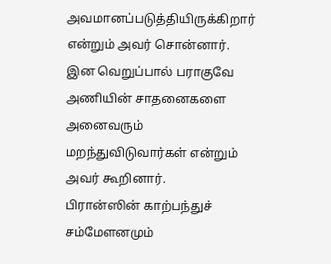அவமானப்படுத்தியிருக்கிறார் என்றும் அவர் சொன்னார்.
இன வெறுப்பால் பராகுவே அணியின் சாதனைகளை அனைவரும் மறந்துவிடுவார்கள் என்றும் அவர் கூறினார்.
பிரான்ஸின் காற்பந்துச் சம்மேளனமும்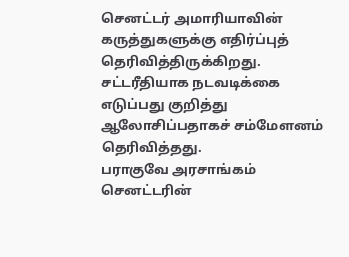செனட்டர் அமாரியாவின் கருத்துகளுக்கு எதிர்ப்புத் தெரிவித்திருக்கிறது.
சட்டரீதியாக நடவடிக்கை எடுப்பது குறித்து ஆலோசிப்பதாகச் சம்மேளனம் தெரிவித்தது.
பராகுவே அரசாங்கம் செனட்டரின்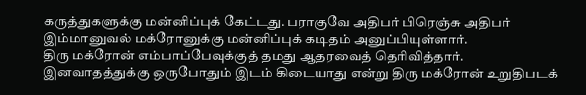கருத்துகளுக்கு மன்னிப்புக் கேட்டது. பராகுவே அதிபர் பிரெஞ்சு அதிபர் இம்மானுவல் மக்ரோனுக்கு மன்னிப்புக் கடிதம் அனுப்பியுள்ளார்.
திரு மக்ரோன் எம்பாப்பேவுக்குத் தமது ஆதரவைத் தெரிவித்தார்.
இனவாதத்துக்கு ஒருபோதும் இடம் கிடையாது என்று திரு மக்ரோன் உறுதிபடக்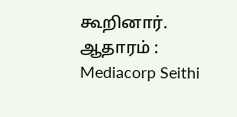கூறினார்.
ஆதாரம் : Mediacorp Seithi